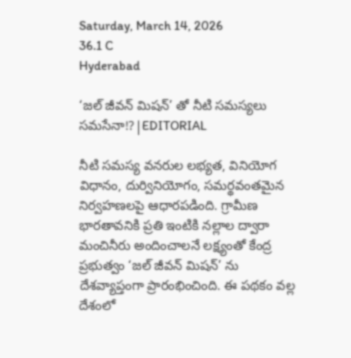Saturday, March 14, 2026
36.1 C
Hyderabad

‘జల్ జీవన్ మిషన్’ తో నీటి సమస్యలు సమసేనా!?|EDITORIAL

నీటి సమస్య వనరుల లభ్యత, వినియోగ విధానం, దుర్వినియోగం, సమర్థవంతమైన నిర్వహణలపై ఆధారపడింది. గ్రామీణ భారతావనికి ప్రతి ఇంటికి నల్లాల ద్వారా మంచినీరు అందించాలనే లక్ష్యంతో కేంద్ర ప్రభుత్వం ‘జల్ జీవన్ మిషన్’ ను దేశవ్యాప్తంగా ప్రారంభించింది. ఈ పథకం వల్ల దేశంలో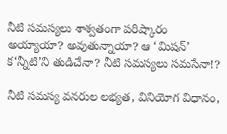నీటి సమస్యలు శాశ్వతంగా పరిష్కారం అయ్యాయా? అవుతున్నాయా? ఆ ‘మిషన్’ క‘న్నీటి’ని తుడిచేనా? నీటి సమస్యలు సమసేనా!?

నీటి సమస్య వనరుల లభ్యత, వినియోగ విధానం,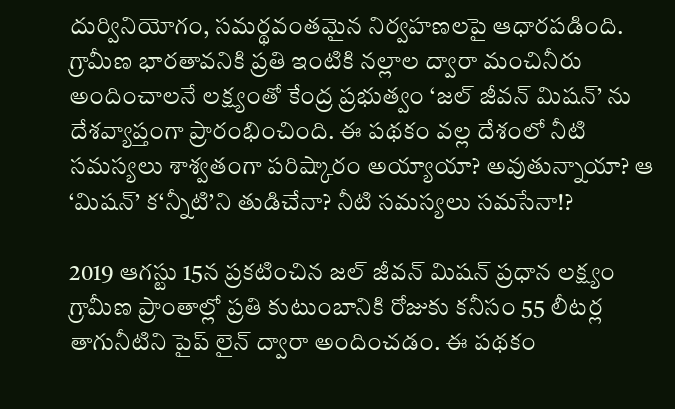దుర్వినియోగం, సమర్థవంతమైన నిర్వహణలపై ఆధారపడింది. గ్రామీణ భారతావనికి ప్రతి ఇంటికి నల్లాల ద్వారా మంచినీరు అందించాలనే లక్ష్యంతో కేంద్ర ప్రభుత్వం ‘జల్ జీవన్ మిషన్’ ను దేశవ్యాప్తంగా ప్రారంభించింది. ఈ పథకం వల్ల దేశంలో నీటి సమస్యలు శాశ్వతంగా పరిష్కారం అయ్యాయా? అవుతున్నాయా? ఆ ‘మిషన్’ క‘న్నీటి’ని తుడిచేనా? నీటి సమస్యలు సమసేనా!?

2019 ఆగస్టు 15న ప్రకటించిన జల్ జీవన్ మిషన్ ప్రధాన లక్ష్యం గ్రామీణ ప్రాంతాల్లో ప్రతి కుటుంబానికి రోజుకు కనీసం 55 లీటర్ల తాగునీటిని పైప్ లైన్ ద్వారా అందించడం. ఈ పథకం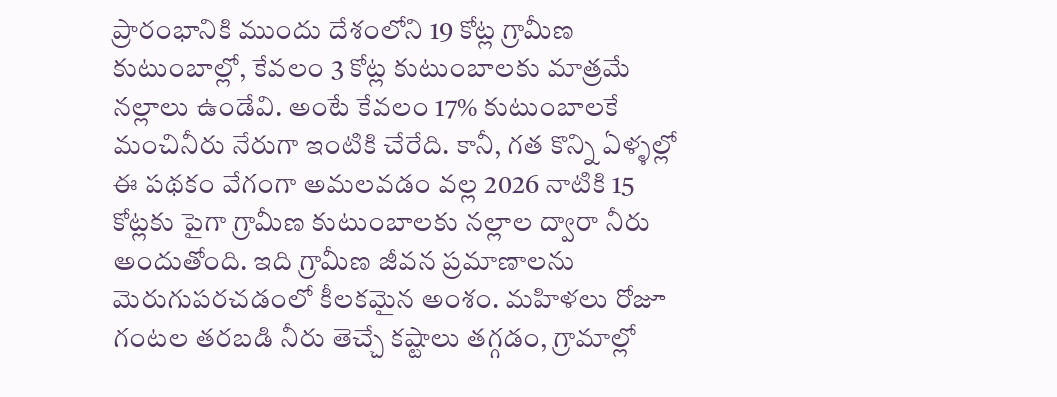ప్రారంభానికి ముందు దేశంలోని 19 కోట్ల గ్రామీణ కుటుంబాల్లో, కేవలం 3 కోట్ల కుటుంబాలకు మాత్రమే నల్లాలు ఉండేవి. అంటే కేవలం 17% కుటుంబాలకే మంచినీరు నేరుగా ఇంటికి చేరేది. కానీ, గత కొన్ని ఏళ్ళల్లో ఈ పథకం వేగంగా అమలవడం వల్ల 2026 నాటికి 15 కోట్లకు పైగా గ్రామీణ కుటుంబాలకు నల్లాల ద్వారా నీరు అందుతోంది. ఇది గ్రామీణ జీవన ప్రమాణాలను మెరుగుపరచడంలో కీలకమైన అంశం. మహిళలు రోజూ గంటల తరబడి నీరు తెచ్చే కష్టాలు తగ్గడం, గ్రామాల్లో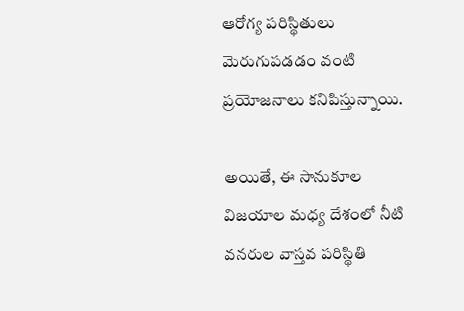ఆరోగ్య పరిస్థితులు మెరుగుపడడం వంటి ప్రయోజనాలు కనిపిస్తున్నాయి.

అయితే, ఈ సానుకూల విజయాల మధ్య దేశంలో నీటి వనరుల వాస్తవ పరిస్థితి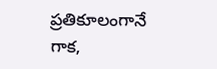ప్రతికూలంగానే గాక,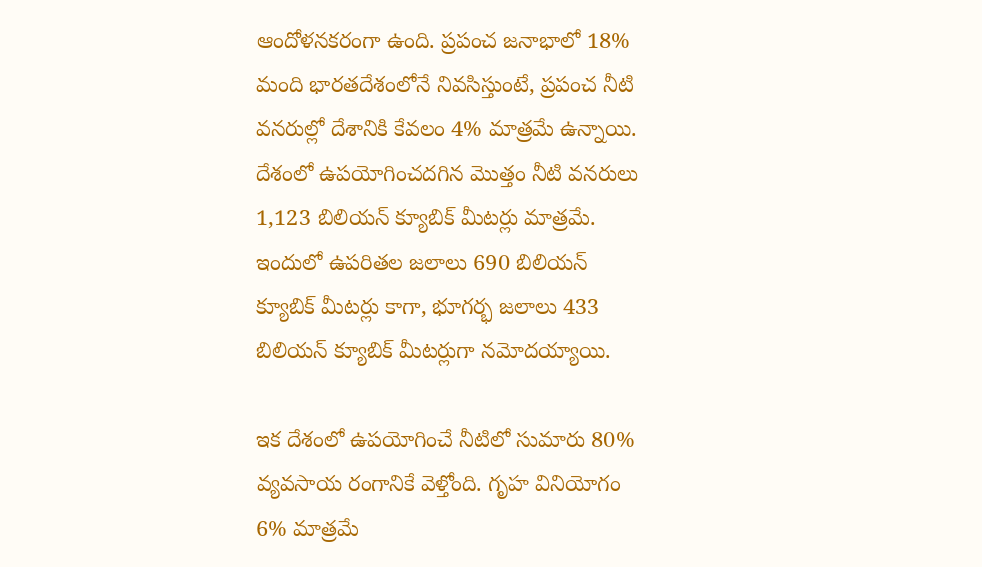ఆందోళనకరంగా ఉంది. ప్రపంచ జనాభాలో 18% మంది భారతదేశంలోనే నివసిస్తుంటే, ప్రపంచ నీటి వనరుల్లో దేశానికి కేవలం 4% మాత్రమే ఉన్నాయి. దేశంలో ఉపయోగించదగిన మొత్తం నీటి వనరులు 1,123 బిలియన్ క్యూబిక్ మీటర్లు మాత్రమే. ఇందులో ఉపరితల జలాలు 690 బిలియన్ క్యూబిక్ మీటర్లు కాగా, భూగర్భ జలాలు 433 బిలియన్ క్యూబిక్ మీటర్లుగా నమోదయ్యాయి.

ఇక దేశంలో ఉపయోగించే నీటిలో సుమారు 80% వ్యవసాయ రంగానికే వెళ్తోంది. గృహ వినియోగం 6% మాత్రమే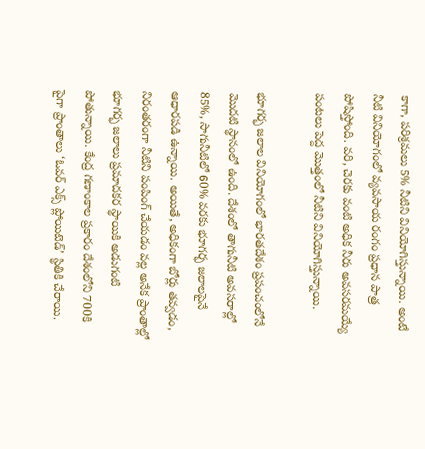కాగా, పరిశ్రమలు 5% నీటిని వినియోగిస్తున్నాయి. అంటే నీటి వినియోగంలో వ్యవసాయ రంగం ప్రధాన పాత్ర పోషిస్తోంది. వరి, చెరకు వంటి అధిక నీరు అవసరమయ్యే పంటలు పెద్ద మొత్తంలో నీటిని వినియోగిస్తున్నాయి.

భూగర్భ జలాల వినియోగంలో భారతదేశం ప్రపంచంలోనే మొదటి స్థానంలో ఉంది. దేశంలో తాగునీటి అవసరాల్లో 85%, సాగునీటిలో 60% వరకు భూగర్భ జలాలపైనే ఆధారపడి ఉన్నాయి. అయితే, అధికంగా బోర్లు తవ్వడం, నిరంతరంగా నీటిని పంపింగ్ చేయడం వల్ల అనేక ప్రాంతాల్లో భూగర్భ జలాలు ప్రమాదకర స్థాయికి అడుగంటి పోతున్నాయి. కేంద్ర గణాంకాల ప్రకారం దేశంలోని 700కి పైగా ప్రాంతాలు ‘ఓవర్ ఎక్స్ ప్లోయిటెడ్’ స్థితికి చేరాయి.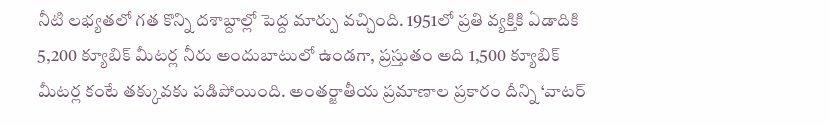నీటి లభ్యతలో గత కొన్ని దశాబ్దాల్లో పెద్ద మార్పు వచ్చింది. 1951లో ప్రతి వ్యక్తికి ఏడాదికి 5,200 క్యూబిక్ మీటర్ల నీరు అందుబాటులో ఉండగా, ప్రస్తుతం అది 1,500 క్యూబిక్ మీటర్ల కంటే తక్కువకు పడిపోయింది. అంతర్జాతీయ ప్రమాణాల ప్రకారం దీన్ని ‘వాటర్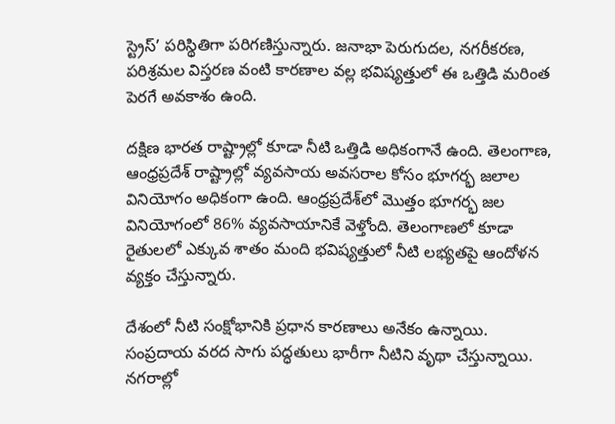స్ట్రెస్’ పరిస్థితిగా పరిగణిస్తున్నారు. జనాభా పెరుగుదల, నగరీకరణ, పరిశ్రమల విస్తరణ వంటి కారణాల వల్ల భవిష్యత్తులో ఈ ఒత్తిడి మరింత పెరగే అవకాశం ఉంది.

దక్షిణ భారత రాష్ట్రాల్లో కూడా నీటి ఒత్తిడి అధికంగానే ఉంది. తెలంగాణ, ఆంధ్రప్రదేశ్ రాష్ట్రాల్లో వ్యవసాయ అవసరాల కోసం భూగర్భ జలాల వినియోగం అధికంగా ఉంది. ఆంధ్రప్రదేశ్‌లో మొత్తం భూగర్భ జల వినియోగంలో 86% వ్యవసాయానికే వెళ్తోంది. తెలంగాణలో కూడా రైతులలో ఎక్కువ శాతం మంది భవిష్యత్తులో నీటి లభ్యతపై ఆందోళన వ్యక్తం చేస్తున్నారు.

దేశంలో నీటి సంక్షోభానికి ప్రధాన కారణాలు అనేకం ఉన్నాయి. సంప్రదాయ వరద సాగు పద్ధతులు భారీగా నీటిని వృథా చేస్తున్నాయి. నగరాల్లో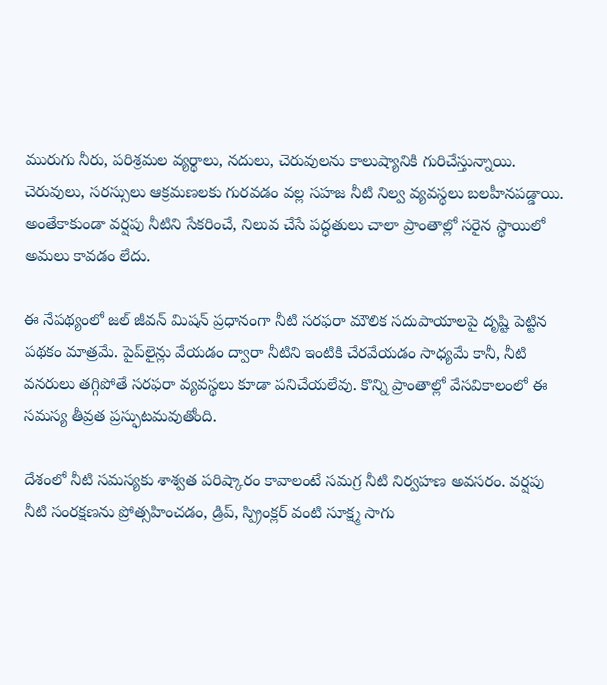మురుగు నీరు, పరిశ్రమల వ్యర్థాలు, నదులు, చెరువులను కాలుష్యానికి గురిచేస్తున్నాయి. చెరువులు, సరస్సులు ఆక్రమణలకు గురవడం వల్ల సహజ నీటి నిల్వ వ్యవస్థలు బలహీనపడ్డాయి. అంతేకాకుండా వర్షపు నీటిని సేకరించే, నిలువ చేసే పద్ధతులు చాలా ప్రాంతాల్లో సరైన స్థాయిలో అమలు కావడం లేదు.

ఈ నేపథ్యంలో జల్ జీవన్ మిషన్ ప్రధానంగా నీటి సరఫరా మౌలిక సదుపాయాలపై దృష్టి పెట్టిన పథకం మాత్రమే. పైప్‌లైన్లు వేయడం ద్వారా నీటిని ఇంటికి చేరవేయడం సాధ్యమే కానీ, నీటి వనరులు తగ్గిపోతే సరఫరా వ్యవస్థలు కూడా పనిచేయలేవు. కొన్ని ప్రాంతాల్లో వేసవికాలంలో ఈ సమస్య తీవ్రత ప్రస్ఫుటమవుతోంది.

దేశంలో నీటి సమస్యకు శాశ్వత పరిష్కారం కావాలంటే సమగ్ర నీటి నిర్వహణ అవసరం. వర్షపు నీటి సంరక్షణను ప్రోత్సహించడం, డ్రిప్, స్ప్రింక్లర్ వంటి సూక్ష్మ సాగు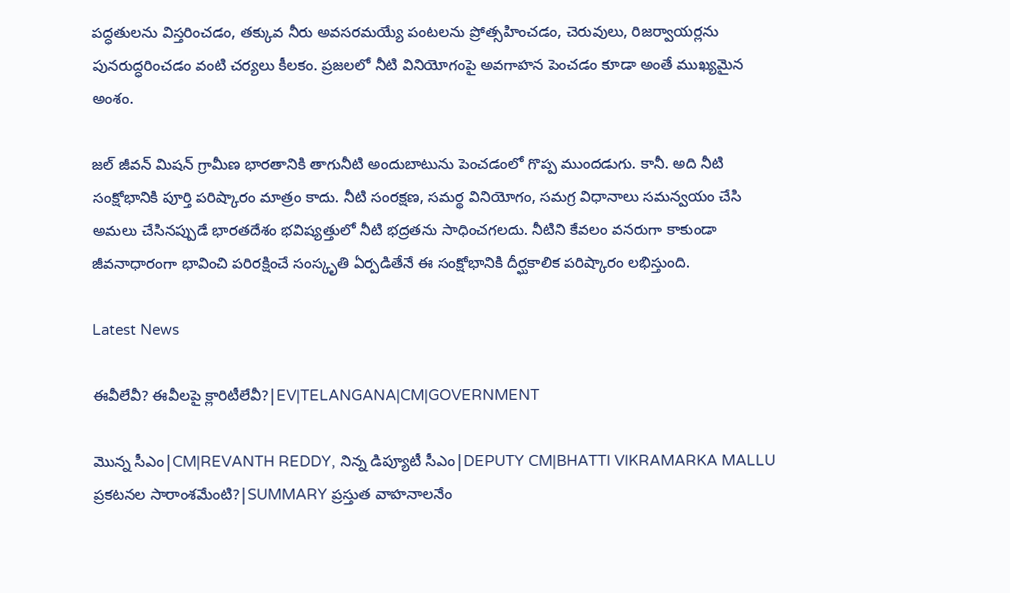పద్ధతులను విస్తరించడం, తక్కువ నీరు అవసరమయ్యే పంటలను ప్రోత్సహించడం, చెరువులు, రిజర్వాయర్లను పునరుద్ధరించడం వంటి చర్యలు కీలకం. ప్రజలలో నీటి వినియోగంపై అవగాహన పెంచడం కూడా అంతే ముఖ్యమైన అంశం.

జల్ జీవన్ మిషన్ గ్రామీణ భారతానికి తాగునీటి అందుబాటును పెంచడంలో గొప్ప ముందడుగు. కానీ. అది నీటి సంక్షోభానికి పూర్తి పరిష్కారం మాత్రం కాదు. నీటి సంరక్షణ, సమర్థ వినియోగం, సమగ్ర విధానాలు సమన్వయం చేసి అమలు చేసినప్పుడే భారతదేశం భవిష్యత్తులో నీటి భద్రతను సాధించగలదు. నీటిని కేవలం వనరుగా కాకుండా జీవనాధారంగా భావించి పరిరక్షించే సంస్కృతి ఏర్పడితేనే ఈ సంక్షోభానికి దీర్ఘకాలిక పరిష్కారం లభిస్తుంది.

Latest News

ఈవీలేవీ? ఈవీలపై క్లారిటీలేవీ?|EV|TELANGANA|CM|GOVERNMENT

మొన్న సీఎం|CM|REVANTH REDDY, నిన్న డిప్యూటీ సీఎం|DEPUTY CM|BHATTI VIKRAMARKA MALLU ప్రకటనల సారాంశమేంటి?|SUMMARY ప్రస్తుత వాహనాలనేం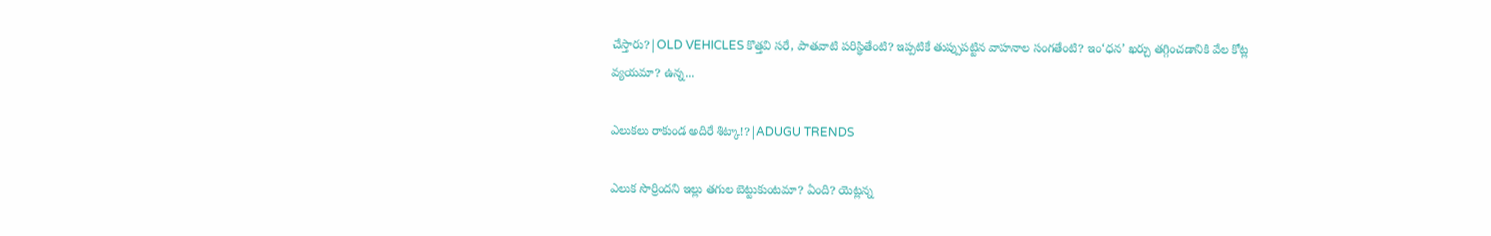చేస్తారు?|OLD VEHICLES కొత్తవి సరే, పాతవాటి పరిస్థితేంటి? ఇప్పటికే తుప్పుపట్టిన వాహనాల సంగతేంటి? ఇం‘ధన’ ఖర్చు తగ్గించడానికి వేల కోట్ల వ్యయమా? ఉన్న...

ఎలుకలు రాకుండ అదిరే శిట్కా!?|ADUGU TRENDS

ఎలుక సొర్రిందని ఇల్లు తగుల బెట్టుకుంటమా? ఏంది? యెట్లన్న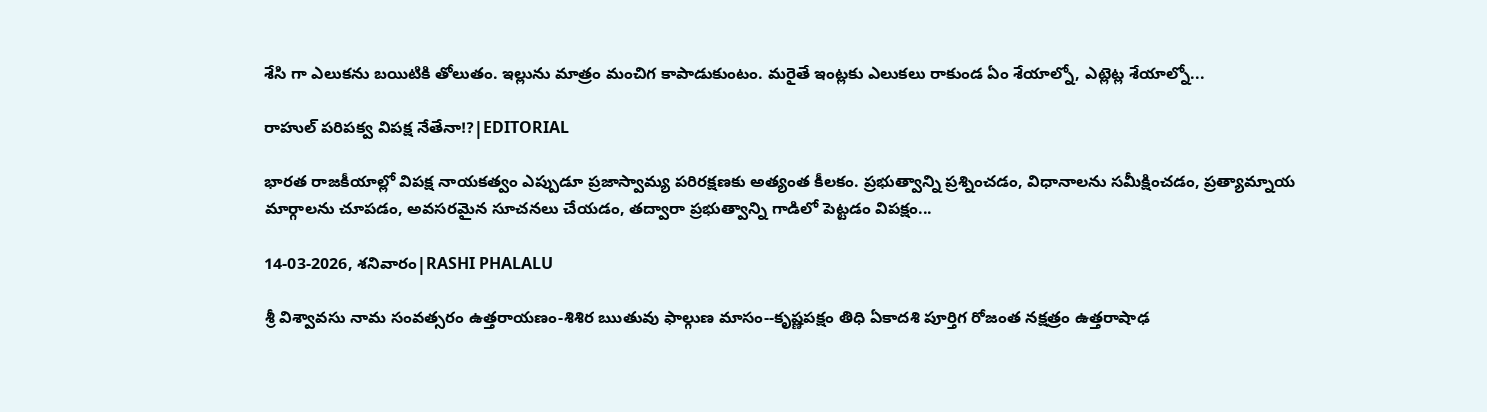శేసి గా ఎలుకను బయిటికి తోలుతం. ఇల్లును మాత్రం మంచిగ కాపాడుకుంటం. మరైతే ఇంట్లకు ఎలుకలు రాకుండ ఏం శేయాల్నో, ఎట్లెట్ల శేయాల్నో...

రాహుల్ పరిపక్వ విపక్ష నేతేనా!?|EDITORIAL

భారత రాజకీయాల్లో విపక్ష నాయకత్వం ఎప్పుడూ ప్రజాస్వామ్య పరిరక్షణకు అత్యంత కీలకం. ప్రభుత్వాన్ని ప్రశ్నించడం, విధానాలను సమీక్షించడం, ప్రత్యామ్నాయ మార్గాలను చూపడం, అవసరమైన సూచనలు చేయడం, తద్వారా ప్రభుత్వాన్ని గాడిలో పెట్టడం విపక్షం...

14-03-2026, శనివారం|RASHI PHALALU

శ్రీ విశ్వావసు నామ సంవత్సరం ఉత్తరాయణం-శిశిర ఋతువు ఫాల్గుణ మాసం--కృష్ణపక్షం తిధి ఏకాదశి పూర్తిగ రోజంత నక్షత్రం ఉత్తరాషాఢ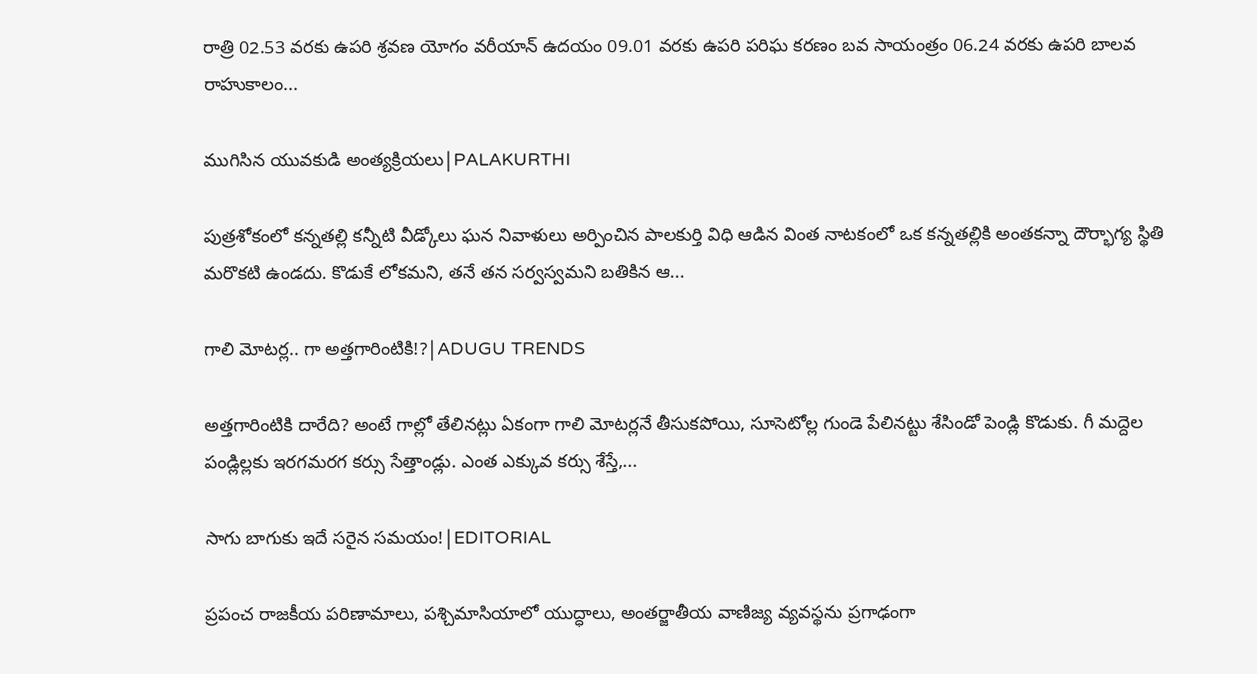రాత్రి 02.53 వరకు ఉపరి శ్రవణ యోగం వరీయాన్ ఉదయం 09.01 వరకు ఉపరి పరిఘ కరణం బవ సాయంత్రం 06.24 వరకు ఉపరి బాలవ రాహుకాలం...

ముగిసిన యువకుడి అంత్యక్రియలు|PALAKURTHI

పుత్రశోకంలో కన్నతల్లి కన్నీటి వీడ్కోలు ఘన నివాళులు అర్పించిన పాలకుర్తి విధి ఆడిన వింత నాటకంలో ఒక కన్నతల్లికి అంతకన్నా దౌర్భాగ్య స్థితి మరొకటి ఉండదు. కొడుకే లోకమని, తనే తన సర్వస్వమని బతికిన ఆ...

గాలి మోటర్ల.. గా అత్తగారింటికి!?|ADUGU TRENDS

అత్తగారింటికి దారేది? అంటే గాల్లో తేలినట్లు ఏకంగా గాలి మోటర్లనే తీసుకపోయి, సూసెటోల్ల గుండె పేలినట్టు శేసిండో పెండ్లి కొడుకు. గీ మద్దెల పండ్లిల్లకు ఇరగమరగ కర్సు సేత్తాండ్లు. ఎంత ఎక్కువ కర్సు శేస్తే,...

సాగు బాగుకు ఇదే సరైన సమయం!|EDITORIAL

ప్రపంచ రాజకీయ పరిణామాలు, పశ్చిమాసియాలో యుద్ధాలు, అంతర్జాతీయ వాణిజ్య వ్యవస్థను ప్రగాఢంగా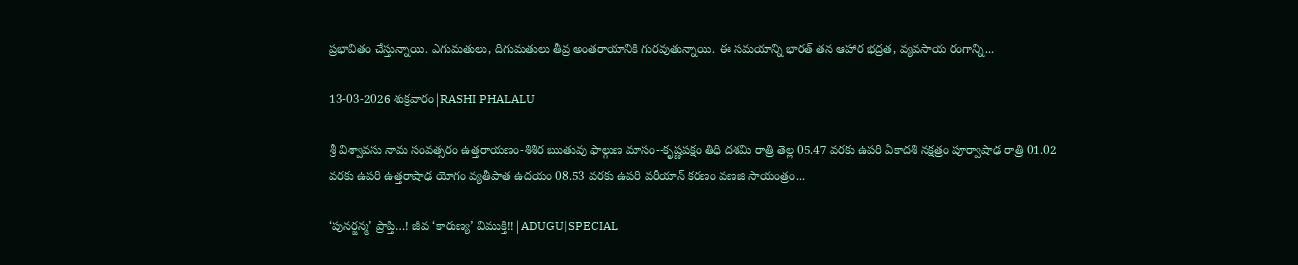ప్రభావితం చేస్తున్నాయి. ఎగుమతులు, దిగుమతులు తీవ్ర అంతరాయానికి గురవుతున్నాయి. ఈ సమయాన్ని భారత్ తన ఆహార భద్రత, వ్యవసాయ రంగాన్ని...

13-03-2026 శుక్రవారం|RASHI PHALALU

శ్రీ విశ్వావసు నామ సంవత్సరం ఉత్తరాయణం-శిశిర ఋతువు ఫాల్గుణ మాసం--కృష్ణపక్షం తిధి దశమి రాత్రి తెల్ల 05.47 వరకు ఉపరి ఏకాదశి నక్షత్రం పూర్వాషాఢ రాత్రి 01.02 వరకు ఉపరి ఉత్తరాషాఢ యోగం వ్యతీపాత ఉదయం 08.53 వరకు ఉపరి వరీయాన్ కరణం వణజి సాయంత్రం...

‘పునర్జన్మ’ ప్రాప్తి…! జీవ ‘కారుణ్య’ విముక్తి!!|ADUGU|SPECIAL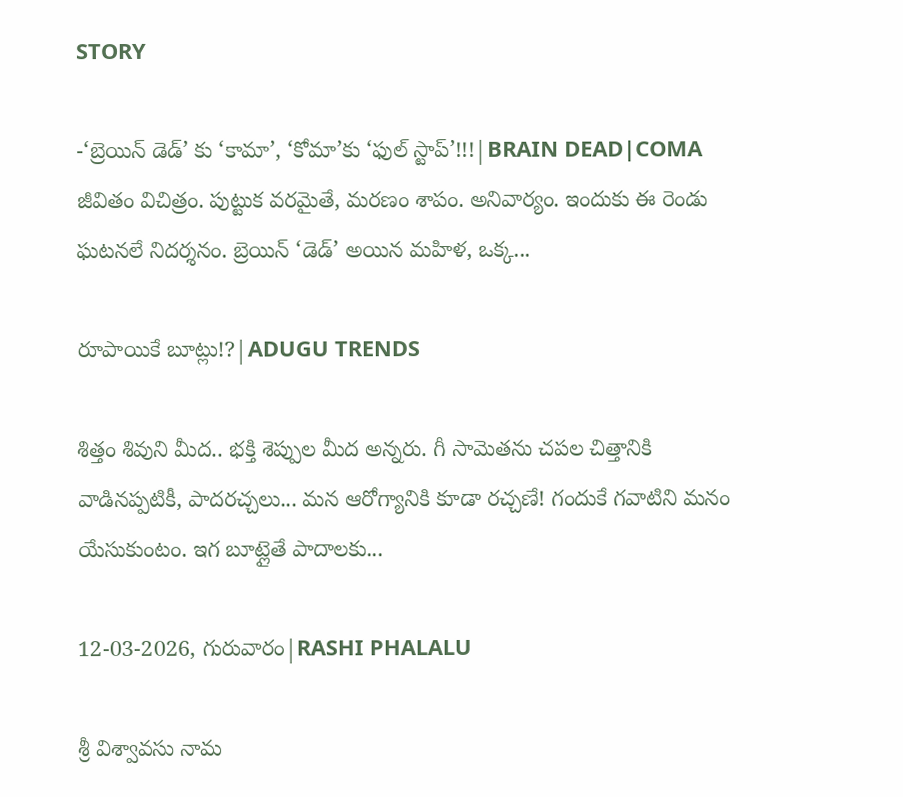STORY

-‘బ్రెయిన్ డెడ్’ కు ‘కామా’, ‘కోమా’కు ‘ఫుల్ స్టాప్’!!!|BRAIN DEAD|COMA జీవితం విచిత్రం. పుట్టుక వరమైతే, మరణం శాపం. అనివార్యం. ఇందుకు ఈ రెండు ఘటనలే నిదర్శనం. బ్రెయిన్ ‘డెడ్’ అయిన మహిళ, ఒక్క...

రూపాయికే బూట్లు!?|ADUGU TRENDS

శిత్తం శివుని మీద.. భక్తి శెప్పుల మీద అన్నరు. గీ సామెతను చపల చిత్తానికి వాడినప్పటికీ, పాదరచ్చలు... మన ఆరోగ్యానికి కూడా రచ్చణే! గందుకే గవాటిని మనం యేసుకుంటం. ఇగ బూట్లైతే పాదాలకు...

12-03-2026, గురువారం|RASHI PHALALU

శ్రీ విశ్వావసు నామ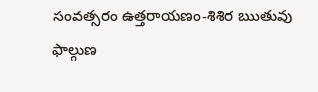సంవత్సరం ఉత్తరాయణం-శిశిర ఋతువు ఫాల్గుణ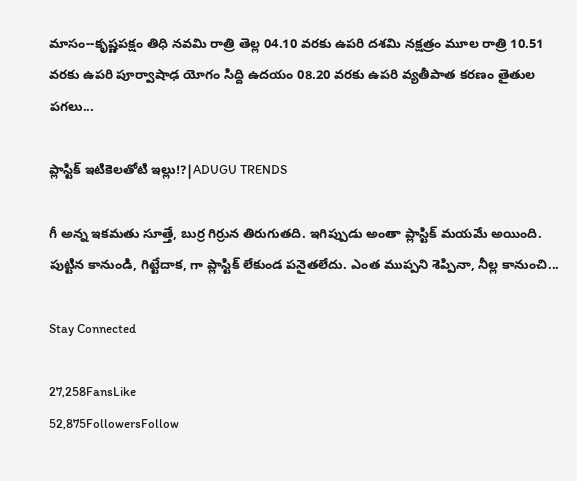మాసం--కృష్ణపక్షం తిధి నవమి రాత్రి తెల్ల 04.10 వరకు ఉపరి దశమి నక్షత్రం మూల రాత్రి 10.51 వరకు ఉపరి పూర్వాషాఢ యోగం సిద్ది ఉదయం 08.20 వరకు ఉపరి వ్యతీపాత కరణం తైతుల పగలు...

ప్లాస్టిక్ ఇటికెలతోటి ఇల్లు!?|ADUGU TRENDS

గీ అన్న ఇకమతు సూత్తే, బుర్ర గిర్రున తిరుగుతది. ఇగిప్పుడు అంతా ప్లాస్టిక్ మయమే అయింది. పుట్టిన కానుండి, గిట్టేదాక, గా ప్లాస్టిక్ లేకుండ పనైతలేదు. ఎంత ముప్పని శెప్పినా, నీల్ల కానుంచి...

Stay Connected

27,258FansLike
52,875FollowersFollow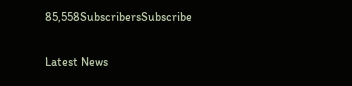85,558SubscribersSubscribe

Latest News